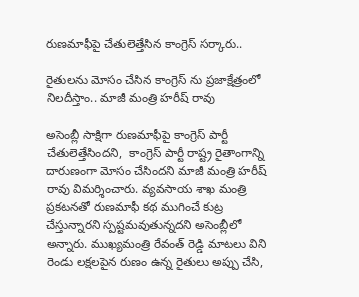రుణమాఫీపై చేతులెత్తేసిన కాంగ్రెస్ సర్కారు..

రైతులను మోసం చేసిన కాంగ్రెస్ ను ప్రజాక్షేత్రంలో నిలదీస్తాం.. మాజీ మంత్రి హరీష్ రావు

అసెంబ్లీ సాక్షిగా రుణమాఫీపై కాంగ్రెస్ పార్టీ చేతులెత్తేసిందని,  కాంగ్రెస్ పార్టీ రాష్ట్ర రైతాంగాన్ని దారుణంగా మోసం చేసిందని మాజీ మంత్రి హరీష్ రావు విమర్శించారు. వ్యవసాయ శాఖ మంత్రి ప్రకటనతో రుణమాఫీ కథ ముగించే కుట్ర చేస్తున్నారని స్పష్టమవుతున్నదని అసెంబ్లీలో అన్నారు. ముఖ్యమంత్రి రేవంత్ రెడ్డి మాటలు విని రెండు లక్షలపైన రుణం ఉన్న రైతులు అప్పు చేసి,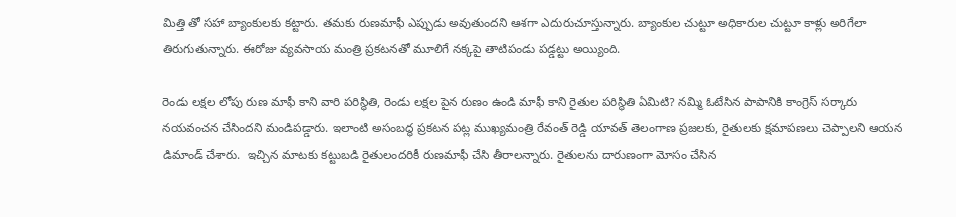మిత్తి తో సహా బ్యాంకులకు కట్టారు. తమకు రుణమాఫీ ఎప్పుడు అవుతుందని ఆశగా ఎదురుచూస్తున్నారు. బ్యాంకుల చుట్టూ అధికారుల చుట్టూ కాళ్లు అరిగేలా తిరుగుతున్నారు. ఈరోజు వ్యవసాయ మంత్రి ప్రకటనతో మూలిగే నక్కపై తాటిపండు పడ్డట్టు అయ్యింది.

రెండు లక్షల లోపు రుణ మాఫీ కాని వారి పరిస్థితి, రెండు లక్షల పైన రుణం ఉండి మాఫీ కాని రైతుల పరిస్థితి ఏమిటి? నమ్మి ఓటేసిన పాపానికి కాంగ్రెస్ సర్కారు నయవంచన చేసిందని మండిపడ్డారు. ఇలాంటి అసంబద్ధ ప్రకటన పట్ల ముఖ్యమంత్రి రేవంత్ రెడ్డి యావత్ తెలంగాణ ప్రజలకు, రైతులకు క్షమాపణలు చెప్పాలని ఆయన డిమాండ్ చేశారు.  ఇచ్చిన మాటకు కట్టుబడి రైతులందరికీ రుణమాఫీ చేసి తీరాలన్నారు. రైతులను దారుణంగా మోసం చేసిన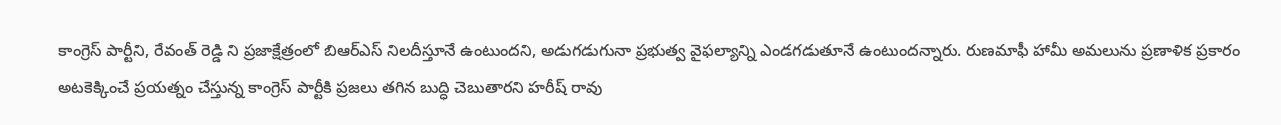కాంగ్రెస్ పార్టీని, రేవంత్ రెడ్డి ని ప్రజాక్షేత్రంలో బిఆర్ఎస్ నిలదీస్తూనే ఉంటుందని, అడుగడుగునా ప్రభుత్వ వైఫల్యాన్ని ఎండగడుతూనే ఉంటుందన్నారు. రుణమాఫీ హామీ అమలును ప్రణాళిక ప్రకారం అటకెక్కించే ప్రయత్నం చేస్తున్న కాంగ్రెస్ పార్టీకి ప్రజలు తగిన బుద్ధి చెబుతారని హరీష్ రావు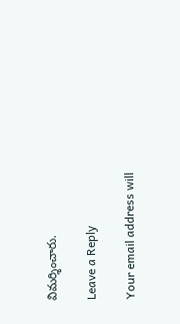విమర్శించారు.

Leave a Reply

Your email address will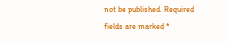not be published. Required fields are marked *